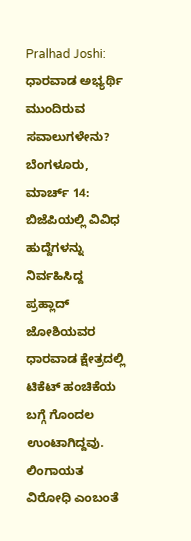Pralhad Joshi: ಧಾರವಾಡ ಅಭ್ಯರ್ಥಿ ಮುಂದಿರುವ ಸವಾಲುಗಳೇನು?
ಬೆಂಗಳೂರು, ಮಾರ್ಚ್ 14: ಬಿಜೆಪಿಯಲ್ಲಿ ವಿವಿಧ ಹುದ್ದೆಗಳನ್ನು ನಿರ್ವಹಿಸಿದ್ದ ಪ್ರಹ್ಲಾದ್ ಜೋಶಿಯವರ ಧಾರವಾಡ ಕ್ಷೇತ್ರದಲ್ಲಿ ಟಿಕೆಟ್ ಹಂಚಿಕೆಯ ಬಗ್ಗೆ ಗೊಂದಲ ಉಂಟಾಗಿದ್ದವು. ಲಿಂಗಾಯತ ವಿರೋಧಿ ಎಂಬಂತೆ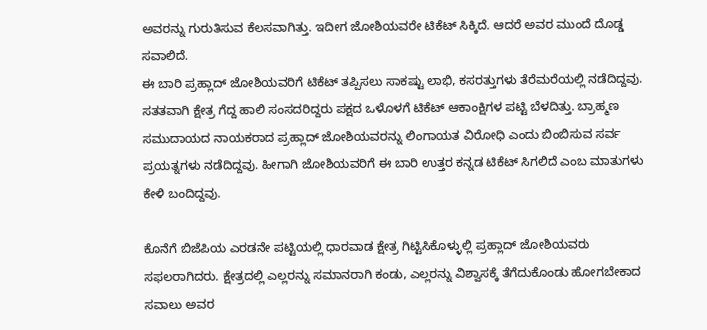ಅವರನ್ನು ಗುರುತಿಸುವ ಕೆಲಸವಾಗಿತ್ತು. ಇದೀಗ ಜೋಶಿಯವರೇ ಟಿಕೆಟ್ ಸಿಕ್ಕಿದೆ. ಆದರೆ ಅವರ ಮುಂದೆ ದೊಡ್ಡ ಸವಾಲಿದೆ.
ಈ ಬಾರಿ ಪ್ರಹ್ಲಾದ್ ಜೋಶಿಯವರಿಗೆ ಟಿಕೆಟ್ ತಪ್ಪಿಸಲು ಸಾಕಷ್ಟು ಲಾಭಿ, ಕಸರತ್ತುಗಳು ತೆರೆಮರೆಯಲ್ಲಿ ನಡೆದಿದ್ದವು. ಸತತವಾಗಿ ಕ್ಷೇತ್ರ ಗೆದ್ದ ಹಾಲಿ ಸಂಸದರಿದ್ದರು ಪಕ್ಷದ ಒಳೊಳಗೆ ಟಿಕೆಟ್ ಆಕಾಂಕ್ಷಿಗಳ ಪಟ್ಟಿ ಬೆಳದಿತ್ತು. ಬ್ರಾಹ್ಮಣ ಸಮುದಾಯದ ನಾಯಕರಾದ ಪ್ರಹ್ಲಾದ್ ಜೋಶಿಯವರನ್ನು ಲಿಂಗಾಯತ ವಿರೋಧಿ ಎಂದು ಬಿಂಬಿಸುವ ಸರ್ವ ಪ್ರಯತ್ನಗಳು ನಡೆದಿದ್ದವು. ಹೀಗಾಗಿ ಜೋಶಿಯವರಿಗೆ ಈ ಬಾರಿ ಉತ್ತರ ಕನ್ನಡ ಟಿಕೆಟ್ ಸಿಗಲಿದೆ ಎಂಬ ಮಾತುಗಳು ಕೇಳಿ ಬಂದಿದ್ದವು.

ಕೊನೆಗೆ ಬಿಜೆಪಿಯ ಎರಡನೇ ಪಟ್ಟಿಯಲ್ಲಿ ಧಾರವಾಡ ಕ್ಷೇತ್ರ ಗಿಟ್ಟಿಸಿಕೊಳ್ಳುಲ್ಲಿ ಪ್ರಹ್ಲಾದ್ ಜೋಶಿಯವರು ಸಫಲರಾಗಿದರು. ಕ್ಷೇತ್ರದಲ್ಲಿ ಎಲ್ಲರನ್ನು ಸಮಾನರಾಗಿ ಕಂಡು, ಎಲ್ಲರನ್ನು ವಿಶ್ವಾಸಕ್ಕೆ ತೆಗೆದುಕೊಂಡು ಹೋಗಬೇಕಾದ ಸವಾಲು ಅವರ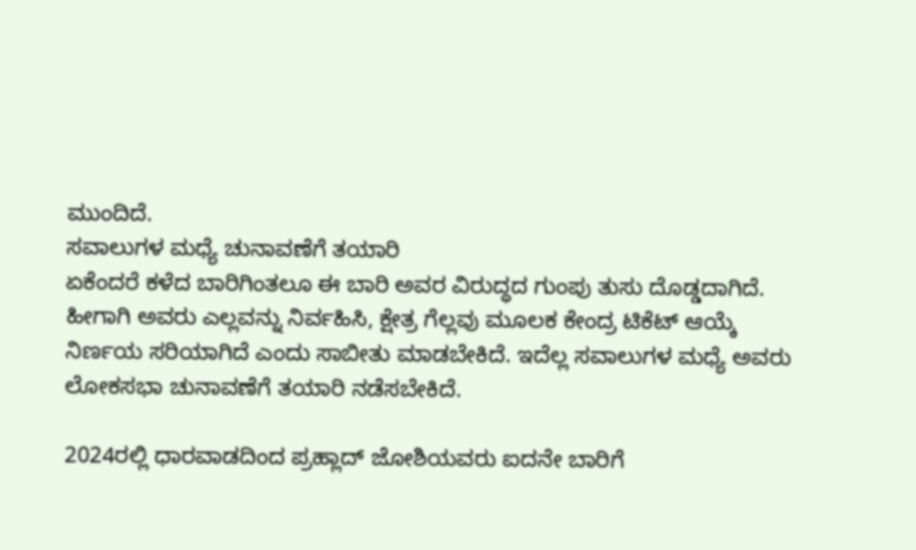ಮುಂದಿದೆ.
ಸವಾಲುಗಳ ಮಧ್ಯೆ ಚುನಾವಣೆಗೆ ತಯಾರಿ
ಏಕೆಂದರೆ ಕಳೆದ ಬಾರಿಗಿಂತಲೂ ಈ ಬಾರಿ ಅವರ ವಿರುದ್ಧದ ಗುಂಪು ತುಸು ದೊಡ್ಡದಾಗಿದೆ. ಹೀಗಾಗಿ ಅವರು ಎಲ್ಲವನ್ನು ನಿರ್ವಹಿಸಿ, ಕ್ಷೇತ್ರ ಗೆಲ್ಲವು ಮೂಲಕ ಕೇಂದ್ರ ಟಿಕೆಟ್ ಆಯ್ಕೆ ನಿರ್ಣಯ ಸರಿಯಾಗಿದೆ ಎಂದು ಸಾಬೀತು ಮಾಡಬೇಕಿದೆ. ಇದೆಲ್ಲ ಸವಾಲುಗಳ ಮಧ್ಯೆ ಅವರು ಲೋಕಸಭಾ ಚುನಾವಣೆಗೆ ತಯಾರಿ ನಡೆಸಬೇಕಿದೆ.

2024ರಲ್ಲಿ ಧಾರವಾಡದಿಂದ ಪ್ರಹ್ಲಾದ್ ಜೋಶಿಯವರು ಐದನೇ ಬಾರಿಗೆ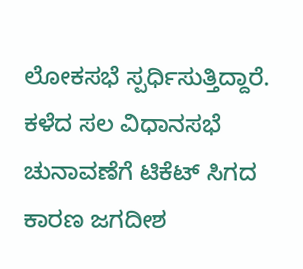ಲೋಕಸಭೆ ಸ್ಪರ್ಧಿಸುತ್ತಿದ್ದಾರೆ. ಕಳೆದ ಸಲ ವಿಧಾನಸಭೆ ಚುನಾವಣೆಗೆ ಟಿಕೆಟ್ ಸಿಗದ ಕಾರಣ ಜಗದೀಶ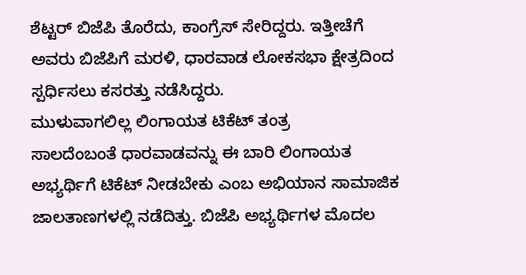ಶೆಟ್ಟರ್ ಬಿಜೆಪಿ ತೊರೆದು, ಕಾಂಗ್ರೆಸ್ ಸೇರಿದ್ದರು. ಇತ್ತೀಚೆಗೆ ಅವರು ಬಿಜೆಪಿಗೆ ಮರಳಿ, ಧಾರವಾಡ ಲೋಕಸಭಾ ಕ್ಷೇತ್ರದಿಂದ ಸ್ಪರ್ಧಿಸಲು ಕಸರತ್ತು ನಡೆಸಿದ್ದರು.
ಮುಳುವಾಗಲಿಲ್ಲ ಲಿಂಗಾಯತ ಟಿಕೆಟ್ ತಂತ್ರ
ಸಾಲದೆಂಬಂತೆ ಧಾರವಾಡವನ್ನು ಈ ಬಾರಿ ಲಿಂಗಾಯತ ಅಭ್ಯರ್ಥಿಗೆ ಟಿಕೆಟ್ ನೀಡಬೇಕು ಎಂಬ ಅಭಿಯಾನ ಸಾಮಾಜಿಕ ಜಾಲತಾಣಗಳಲ್ಲಿ ನಡೆದಿತ್ತು. ಬಿಜೆಪಿ ಅಭ್ಯರ್ಥಿಗಳ ಮೊದಲ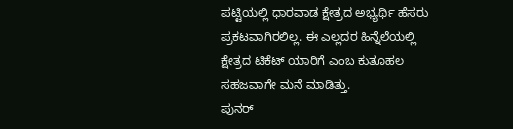ಪಟ್ಟಿಯಲ್ಲಿ ಧಾರವಾಡ ಕ್ಷೇತ್ರದ ಅಭ್ಯರ್ಥಿ ಹೆಸರು ಪ್ರಕಟವಾಗಿರಲಿಲ್ಲ. ಈ ಎಲ್ಲದರ ಹಿನ್ನೆಲೆಯಲ್ಲಿ ಕ್ಷೇತ್ರದ ಟಿಕೆಟ್ ಯಾರಿಗೆ ಎಂಬ ಕುತೂಹಲ ಸಹಜವಾಗೇ ಮನೆ ಮಾಡಿತ್ತು.
ಪುನರ್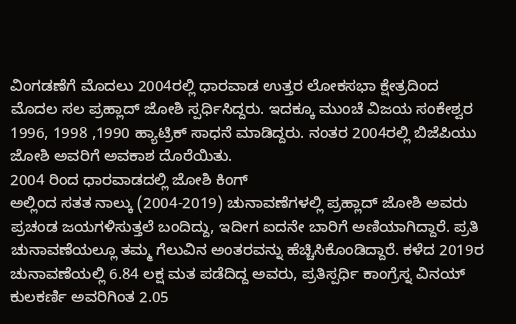ವಿಂಗಡಣೆಗೆ ಮೊದಲು 2004ರಲ್ಲಿ ಧಾರವಾಡ ಉತ್ತರ ಲೋಕಸಭಾ ಕ್ಷೇತ್ರದಿಂದ ಮೊದಲ ಸಲ ಪ್ರಹ್ಲಾದ್ ಜೋಶಿ ಸ್ಪರ್ಧಿಸಿದ್ದರು. ಇದಕ್ಕೂ ಮುಂಚೆ ವಿಜಯ ಸಂಕೇಶ್ವರ 1996, 1998 ,1990 ಹ್ಯಾಟ್ರಿಕ್ ಸಾಧನೆ ಮಾಡಿದ್ದರು. ನಂತರ 2004ರಲ್ಲಿ ಬಿಜೆಪಿಯು ಜೋಶಿ ಅವರಿಗೆ ಅವಕಾಶ ದೊರೆಯಿತು.
2004 ರಿಂದ ಧಾರವಾಡದಲ್ಲಿ ಜೋಶಿ ಕಿಂಗ್
ಅಲ್ಲಿಂದ ಸತತ ನಾಲ್ಕು (2004-2019) ಚುನಾವಣೆಗಳಲ್ಲಿ ಪ್ರಹ್ಲಾದ್ ಜೋಶಿ ಅವರು ಪ್ರಚಂಡ ಜಯಗಳಿಸುತ್ತಲೆ ಬಂದಿದ್ದು, ಇದೀಗ ಐದನೇ ಬಾರಿಗೆ ಅಣಿಯಾಗಿದ್ದಾರೆ. ಪ್ರತಿ ಚುನಾವಣೆಯಲ್ಲೂ ತಮ್ಮ ಗೆಲುವಿನ ಅಂತರವನ್ನು ಹೆಚ್ಚಿಸಿಕೊಂಡಿದ್ದಾರೆ. ಕಳೆದ 2019ರ ಚುನಾವಣೆಯಲ್ಲಿ 6.84 ಲಕ್ಷ ಮತ ಪಡೆದಿದ್ದ ಅವರು, ಪ್ರತಿಸ್ಪರ್ಧಿ ಕಾಂಗ್ರೆಸ್ನ ವಿನಯ್ ಕುಲಕರ್ಣಿ ಅವರಿಗಿಂತ 2.05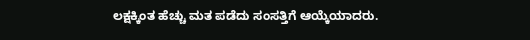ಲಕ್ಷಕ್ಕಿಂತ ಹೆಚ್ಚು ಮತ ಪಡೆದು ಸಂಸತ್ತಿಗೆ ಆಯ್ಕೆಯಾದರು.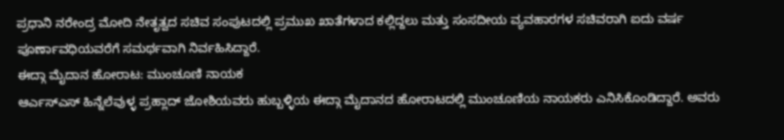ಪ್ರಧಾನಿ ನರೇಂದ್ರ ಮೋದಿ ನೇತೃತ್ವದ ಸಚಿವ ಸಂಪುಟದಲ್ಲಿ ಪ್ರಮುಖ ಖಾತೆಗಳಾದ ಕಲ್ಲಿದ್ದಲು ಮತ್ತು ಸಂಸದೀಯ ವ್ಯವಹಾರಗಳ ಸಚಿವರಾಗಿ ಐದು ವರ್ಷ ಪೂರ್ಣಾವಧಿಯವರೆಗೆ ಸಮರ್ಥವಾಗಿ ನಿರ್ವಹಿಸಿದ್ದಾರೆ.
ಈದ್ಗಾ ಮೈದಾನ ಹೋರಾಟ: ಮುಂಚೂಣಿ ನಾಯಕ
ಆರ್ಎಸ್ಎಸ್ ಹಿನ್ನೆಲೆವುಳ್ಳ ಪ್ರಹ್ಲಾದ್ ಜೋಶಿಯವರು ಹುಬ್ಬಳ್ಳಿಯ ಈದ್ಗಾ ಮೈದಾನದ ಹೋರಾಟದಲ್ಲಿ ಮುಂಚೂಣಿಯ ನಾಯಕರು ಎನಿಸಿಕೊಂಡಿದ್ದಾರೆ. ಅವರು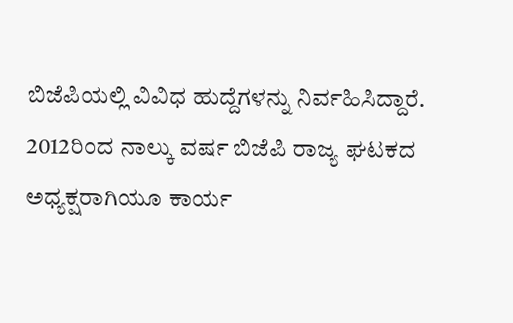ಬಿಜೆಪಿಯಲ್ಲಿ ವಿವಿಧ ಹುದ್ದೆಗಳನ್ನು ನಿರ್ವಹಿಸಿದ್ದಾರೆ. 2012ರಿಂದ ನಾಲ್ಕು ವರ್ಷ ಬಿಜೆಪಿ ರಾಜ್ಯ ಘಟಕದ ಅಧ್ಯಕ್ಷರಾಗಿಯೂ ಕಾರ್ಯ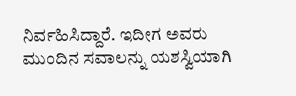ನಿರ್ವಹಿಸಿದ್ದಾರೆ. ಇದೀಗ ಅವರು ಮುಂದಿನ ಸವಾಲನ್ನು ಯಶಸ್ವಿಯಾಗಿ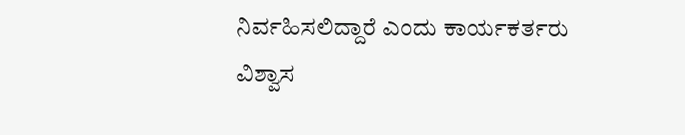ನಿರ್ವಹಿಸಲಿದ್ದಾರೆ ಎಂದು ಕಾರ್ಯಕರ್ತರು ವಿಶ್ವಾಸ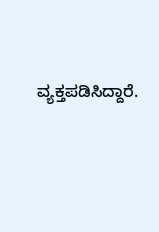ವ್ಯಕ್ತಪಡಿಸಿದ್ದಾರೆ.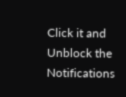Click it and Unblock the Notifications